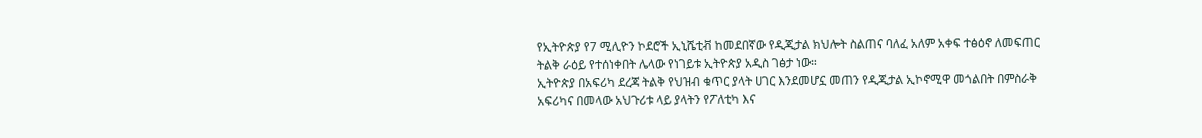የኢትዮጵያ የ7 ሚሊዮን ኮደሮች ኢኒሼቲቭ ከመደበኛው የዲጂታል ክህሎት ስልጠና ባለፈ አለም አቀፍ ተፅዕኖ ለመፍጠር ትልቅ ራዕይ የተሰነቀበት ሌላው የነገይቱ ኢትዮጵያ አዲስ ገፅታ ነው።
ኢትዮጵያ በአፍሪካ ደረጃ ትልቅ የህዝብ ቁጥር ያላት ሀገር እንደመሆኗ መጠን የዲጂታል ኢኮኖሚዋ መጎልበት በምስራቅ አፍሪካና በመላው አህጉሪቱ ላይ ያላትን የፖለቲካ እና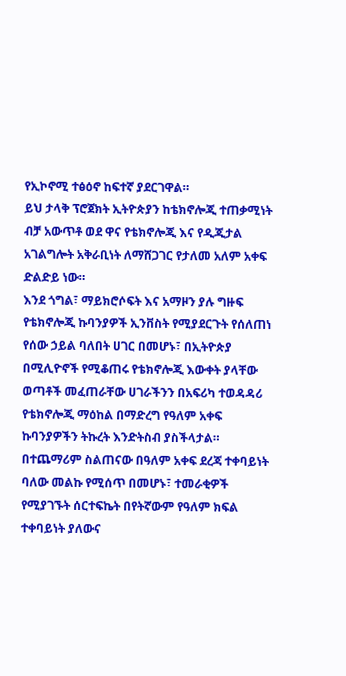የኢኮኖሚ ተፅዕኖ ከፍተኛ ያደርገዋል።
ይህ ታላቅ ፕሮጀክት ኢትዮጵያን ከቴክኖሎጂ ተጠቃሚነት ብቻ አውጥቶ ወደ ዋና የቴክኖሎጂ እና የዲጂታል አገልግሎት አቅራቢነት ለማሸጋገር የታለመ አለም አቀፍ ድልድይ ነው።
እንደ ጎግል፣ ማይክሮሶፍት እና አማዞን ያሉ ግዙፍ የቴክኖሎጂ ኩባንያዎች ኢንቨስት የሚያደርጉት የሰለጠነ የሰው ኃይል ባለበት ሀገር በመሆኑ፣ በኢትዮጵያ በሚሊዮኖች የሚቆጠሩ የቴክኖሎጂ እውቀት ያላቸው ወጣቶች መፈጠራቸው ሀገራችንን በአፍሪካ ተወዳዳሪ የቴክኖሎጂ ማዕከል በማድረግ የዓለም አቀፍ ኩባንያዎችን ትኩረት እንድትስብ ያስችላታል።
በተጨማሪም ስልጠናው በዓለም አቀፍ ደረጃ ተቀባይነት ባለው መልኩ የሚሰጥ በመሆኑ፣ ተመራቂዎች የሚያገኙት ሰርተፍኬት በየትኛውም የዓለም ክፍል ተቀባይነት ያለውና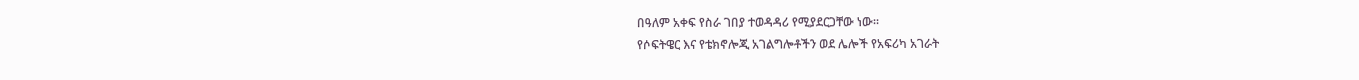በዓለም አቀፍ የስራ ገበያ ተወዳዳሪ የሚያደርጋቸው ነው።
የሶፍትዌር እና የቴክኖሎጂ አገልግሎቶችን ወደ ሌሎች የአፍሪካ አገራት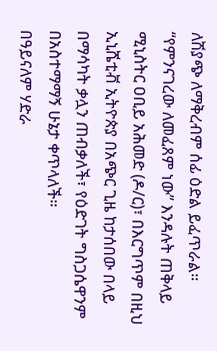ለሽያጭ ለማቅረብም ሰፊ ዕድል ይፈጥራል።
“የምንናገረው ለመፈጸም ነው” እንዳሉት ጠቅላይ ሚኒስትር ዐቢይ አሕመድ (ዶ/ር)፣ በእርግጥም በዚህ ኢኒሼቲቭ ኢትዮጵያ በአጭር ጊዜ ከታሰበው በላይ በማሳካት ቃሏን ጠብቃለች፣ የዕድገት ግስጋሴዋንም በአስተማማኝ ሁኔታ ቀጥላለች።
በዓይናለም ሃድራ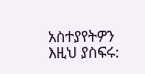አስተያየትዎን እዚህ ያስፍሩ: